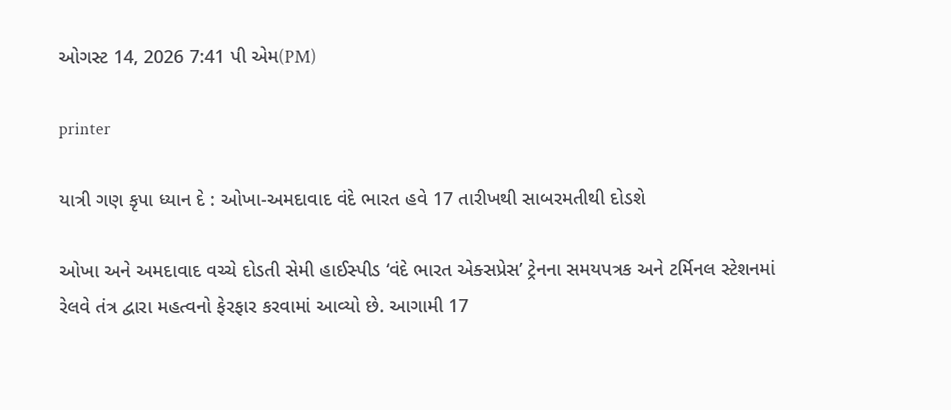ઓગસ્ટ 14, 2026 7:41 પી એમ(PM)

printer

યાત્રી ગણ કૃપા ધ્યાન દે : ઓખા-અમદાવાદ વંદે ભારત હવે 17 તારીખથી સાબરમતીથી દોડશે

ઓખા અને અમદાવાદ વચ્ચે દોડતી સેમી હાઈસ્પીડ ‘વંદે ભારત એક્સપ્રેસ’ ટ્રેનના સમયપત્રક અને ટર્મિનલ સ્ટેશનમાં રેલવે તંત્ર દ્વારા મહત્વનો ફેરફાર કરવામાં આવ્યો છે. આગામી 17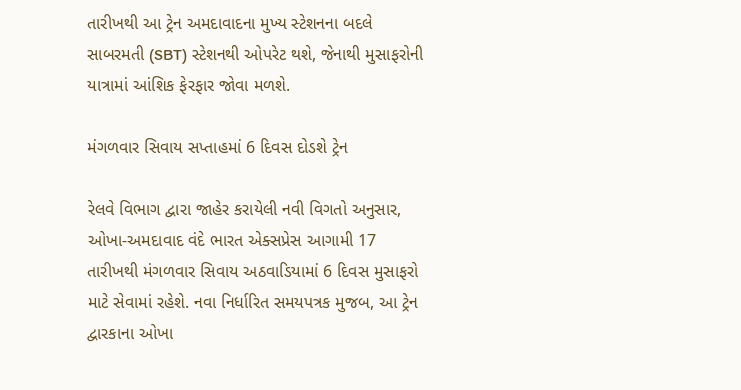તારીખથી આ ટ્રેન અમદાવાદના મુખ્ય સ્ટેશનના બદલે સાબરમતી (SBT) સ્ટેશનથી ઓપરેટ થશે, જેનાથી મુસાફરોની યાત્રામાં આંશિક ફેરફાર જોવા મળશે.

મંગળવાર સિવાય સપ્તાહમાં 6 દિવસ દોડશે ટ્રેન

રેલવે વિભાગ દ્વારા જાહેર કરાયેલી નવી વિગતો અનુસાર, ઓખા-અમદાવાદ વંદે ભારત એક્સપ્રેસ આગામી 17 તારીખથી મંગળવાર સિવાય અઠવાડિયામાં 6 દિવસ મુસાફરો માટે સેવામાં રહેશે. નવા નિર્ધારિત સમયપત્રક મુજબ, આ ટ્રેન દ્વારકાના ઓખા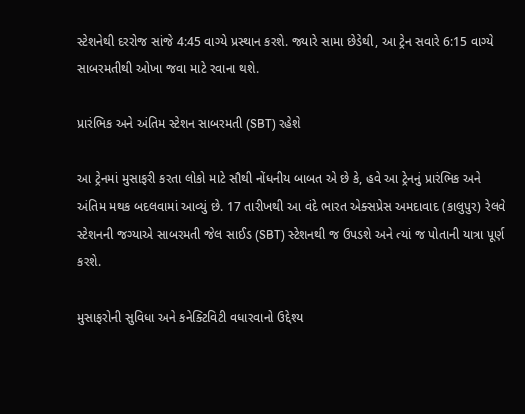સ્ટેશનેથી દરરોજ સાંજે 4:45 વાગ્યે પ્રસ્થાન કરશે. જ્યારે સામા છેડેથી, આ ટ્રેન સવારે 6:15 વાગ્યે સાબરમતીથી ઓખા જવા માટે રવાના થશે.

પ્રારંભિક અને અંતિમ સ્ટેશન સાબરમતી (SBT) રહેશે

આ ટ્રેનમાં મુસાફરી કરતા લોકો માટે સૌથી નોંધનીય બાબત એ છે કે, હવે આ ટ્રેનનું પ્રારંભિક અને અંતિમ મથક બદલવામાં આવ્યું છે. 17 તારીખથી આ વંદે ભારત એક્સપ્રેસ અમદાવાદ (કાલુપુર) રેલવે સ્ટેશનની જગ્યાએ સાબરમતી જેલ સાઈડ (SBT) સ્ટેશનથી જ ઉપડશે અને ત્યાં જ પોતાની યાત્રા પૂર્ણ કરશે.

મુસાફરોની સુવિધા અને કનેક્ટિવિટી વધારવાનો ઉદ્દેશ્ય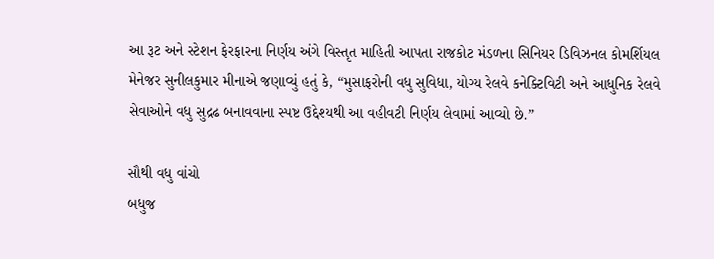આ રૂટ અને સ્ટેશન ફેરફારના નિર્ણય અંગે વિસ્તૃત માહિતી આપતા રાજકોટ મંડળના સિનિયર ડિવિઝનલ કોમર્શિયલ મેનેજર સુનીલકુમાર મીનાએ જણાવ્યું હતું કે, “મુસાફરોની વધુ સુવિધા, યોગ્ય રેલવે કનેક્ટિવિટી અને આધુનિક રેલવે સેવાઓને વધુ સુદ્રઢ બનાવવાના સ્પષ્ટ ઉદ્દેશ્યથી આ વહીવટી નિર્ણય લેવામાં આવ્યો છે.”

સૌથી વધુ વાંચો
બધુજ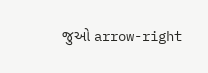જુઓ arrow-right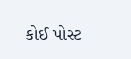કોઈ પોસ્ટ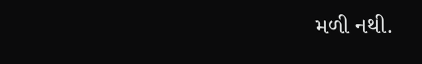મળી નથી.